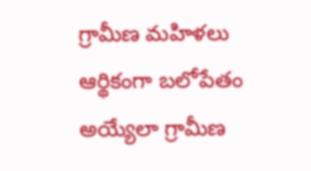గ్రామీణ మహిళలు ఆర్థికంగా బలోపేతం అయ్యేలా గ్రామీణ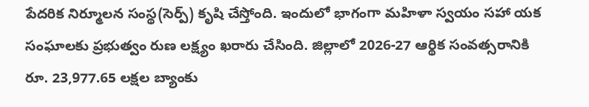పేదరిక నిర్మూలన సంస్థ(సెర్ప్) కృషి చేస్తోంది. ఇందులో భాగంగా మహిళా స్వయం సహా యక సంఘాలకు ప్రభుత్వం రుణ లక్ష్యం ఖరారు చేసింది. జిల్లాలో 2026-27 ఆర్థిక సంవత్సరానికి రూ. 23,977.65 లక్షల బ్యాంకు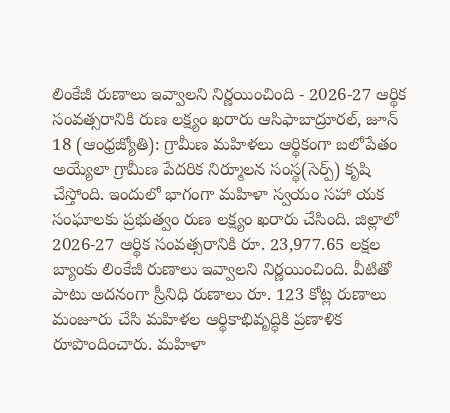లింకేజీ రుణాలు ఇవ్వాలని నిర్ణయించింది - 2026-27 ఆర్థిక సంవత్సరానికి రుణ లక్ష్యం ఖరారు ఆసిఫాబాద్రూరల్, జూన్ 18 (ఆంధ్రజ్యోతి): గ్రామీణ మహిళలు ఆర్థికంగా బలోపేతం అయ్యేలా గ్రామీణ పేదరిక నిర్మూలన సంస్థ(సెర్ప్) కృషి చేస్తోంది. ఇందులో భాగంగా మహిళా స్వయం సహా యక సంఘాలకు ప్రభుత్వం రుణ లక్ష్యం ఖరారు చేసింది. జిల్లాలో 2026-27 ఆర్థిక సంవత్సరానికి రూ. 23,977.65 లక్షల బ్యాంకు లింకేజీ రుణాలు ఇవ్వాలని నిర్ణయించింది. వీటితో పాటు అదనంగా స్రీనిధి రుణాలు రూ. 123 కోట్ల రుణాలు మంజూరు చేసి మహిళల ఆర్థికాభివృద్ధికి ప్రణాళిక రూపొందించారు. మహిళా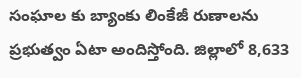సంఘాల కు బ్యాంకు లింకేజీ రుణాలను ప్రభుత్వం ఏటా అందిస్తోంది. జిల్లాలో 8,633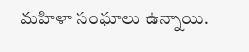మహిళా సంఘాలు ఉన్నాయి.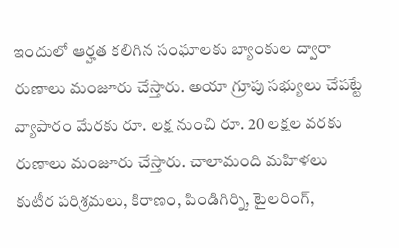ఇందులో ఆర్హత కలిగిన సంఘాలకు బ్యాంకుల ద్వారా రుణాలు మంజూరు చేస్తారు. అయా గ్రూపు సభ్యులు చేపట్టే వ్యాపారం మేరకు రూ. లక్ష నుంచి రూ. 20 లక్షల వరకు రుణాలు మంజూరు చేస్తారు. చాలామంది మహిళలు కుటీర పరిశ్రమలు, కిరాణం, పిండిగిర్ని, టైలరింగ్,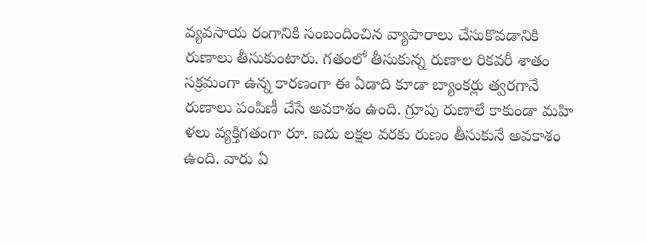వ్యవసాయ రంగానికి సంబందించిన వ్యాపారాలు చేసుకొవడానికి రుణాలు తీసుకుంటారు. గతంలో తీసుకున్న రుణాల రికవరీ శాతం సక్రమంగా ఉన్న కారణంగా ఈ ఏడాది కూడా బ్యాంకర్లు త్వరగానే రుణాలు పంపిణీ చేసే అవకాశం ఉంది. గ్రూపు రుణాలే కాకుండా మహి ళలు వ్యక్తిగతంగా రూ. ఐదు లక్షల వరకు రుణం తీసుకునే అవకాశం ఉంది. వారు ఏ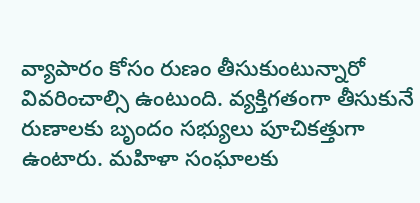వ్యాపారం కోసం రుణం తీసుకుంటున్నారో వివరించాల్సి ఉంటుంది. వ్యక్తిగతంగా తీసుకునే రుణాలకు బృందం సభ్యులు పూచికత్తుగా ఉంటారు. మహిళా సంఘాలకు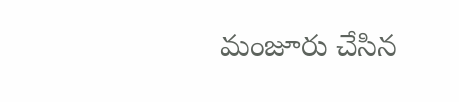మంజూరు చేసిన